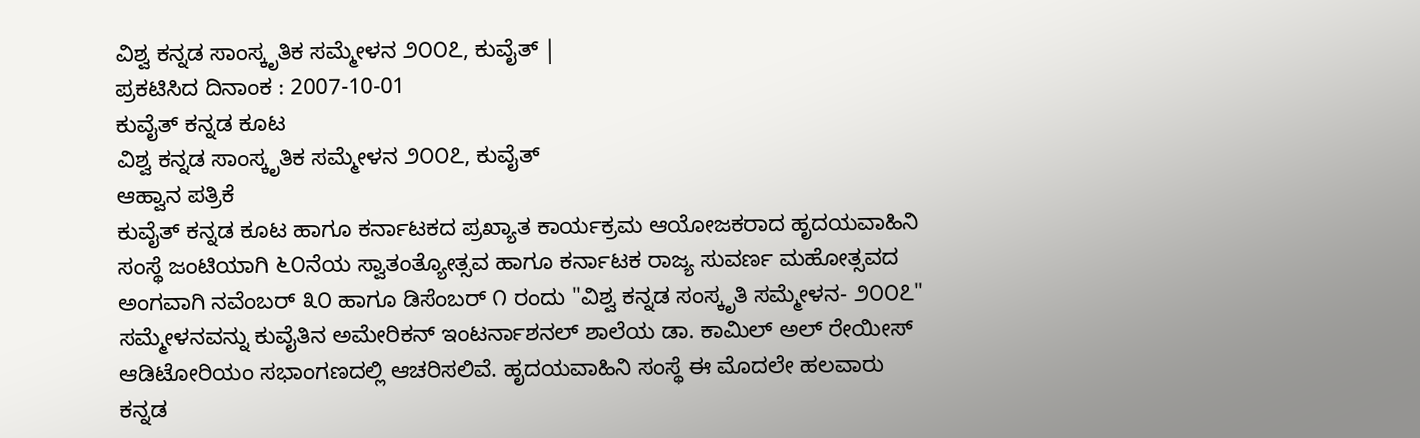ವಿಶ್ವ ಕನ್ನಡ ಸಾಂಸ್ಕೃತಿಕ ಸಮ್ಮೇಳನ ೨೦೦೭, ಕುವೈತ್ |
ಪ್ರಕಟಿಸಿದ ದಿನಾಂಕ : 2007-10-01
ಕುವೈತ್ ಕನ್ನಡ ಕೂಟ
ವಿಶ್ವ ಕನ್ನಡ ಸಾಂಸ್ಕೃತಿಕ ಸಮ್ಮೇಳನ ೨೦೦೭, ಕುವೈತ್
ಆಹ್ವಾನ ಪತ್ರಿಕೆ
ಕುವೈತ್ ಕನ್ನಡ ಕೂಟ ಹಾಗೂ ಕರ್ನಾಟಕದ ಪ್ರಖ್ಯಾತ ಕಾರ್ಯಕ್ರಮ ಆಯೋಜಕರಾದ ಹೃದಯವಾಹಿನಿ ಸಂಸ್ಥೆ ಜಂಟಿಯಾಗಿ ೬೦ನೆಯ ಸ್ವಾತಂತ್ಯೋತ್ಸವ ಹಾಗೂ ಕರ್ನಾಟಕ ರಾಜ್ಯ ಸುವರ್ಣ ಮಹೋತ್ಸವದ ಅಂಗವಾಗಿ ನವೆಂಬರ್ ೩೦ ಹಾಗೂ ಡಿಸೆಂಬರ್ ೧ ರಂದು "ವಿಶ್ವ ಕನ್ನಡ ಸಂಸ್ಕೃತಿ ಸಮ್ಮೇಳನ- ೨೦೦೭" ಸಮ್ಮೇಳನವನ್ನು ಕುವೈತಿನ ಅಮೇರಿಕನ್ ಇಂಟರ್ನಾಶನಲ್ ಶಾಲೆಯ ಡಾ. ಕಾಮಿಲ್ ಅಲ್ ರೇಯೀಸ್ ಆಡಿಟೋರಿಯಂ ಸಭಾಂಗಣದಲ್ಲಿ ಆಚರಿಸಲಿವೆ. ಹೃದಯವಾಹಿನಿ ಸಂಸ್ಥೆ ಈ ಮೊದಲೇ ಹಲವಾರು ಕನ್ನಡ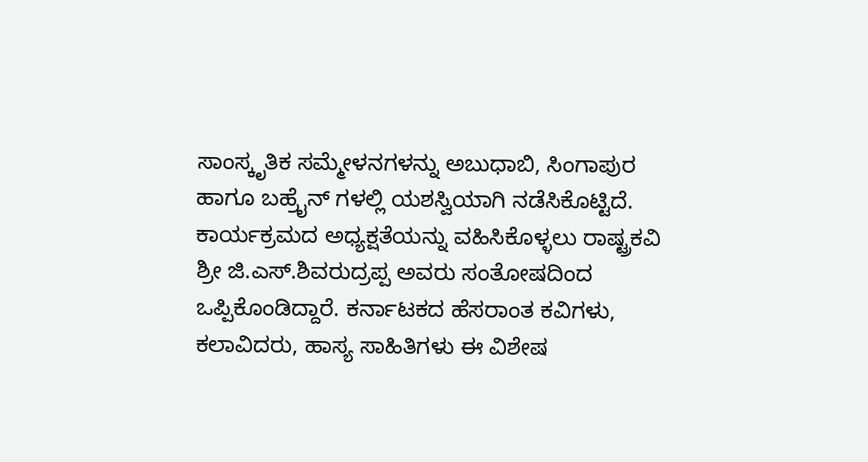ಸಾಂಸ್ಕೃತಿಕ ಸಮ್ಮೇಳನಗಳನ್ನು ಅಬುಧಾಬಿ, ಸಿಂಗಾಪುರ ಹಾಗೂ ಬಹ್ರೈನ್ ಗಳಲ್ಲಿ ಯಶಸ್ವಿಯಾಗಿ ನಡೆಸಿಕೊಟ್ಟಿದೆ.
ಕಾರ್ಯಕ್ರಮದ ಅಧ್ಯಕ್ಷತೆಯನ್ನು ವಹಿಸಿಕೊಳ್ಳಲು ರಾಷ್ಟ್ರಕವಿ ಶ್ರೀ ಜಿ.ಎಸ್.ಶಿವರುದ್ರಪ್ಪ ಅವರು ಸಂತೋಷದಿಂದ ಒಪ್ಪಿಕೊಂಡಿದ್ದಾರೆ. ಕರ್ನಾಟಕದ ಹೆಸರಾಂತ ಕವಿಗಳು, ಕಲಾವಿದರು, ಹಾಸ್ಯ ಸಾಹಿತಿಗಳು ಈ ವಿಶೇಷ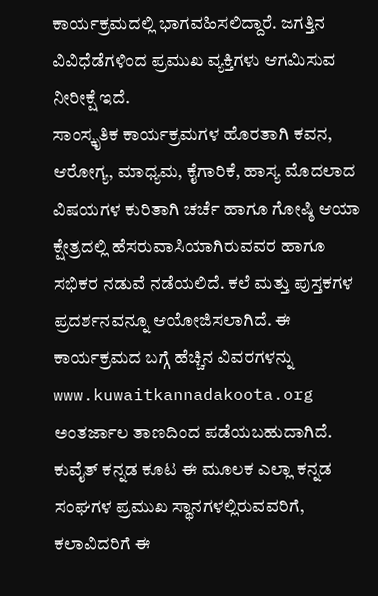ಕಾರ್ಯಕ್ರಮದಲ್ಲಿ ಭಾಗವಹಿಸಲಿದ್ದಾರೆ. ಜಗತ್ತಿನ ವಿವಿಧೆಡೆಗಳಿಂದ ಪ್ರಮುಖ ವ್ಯಕ್ತಿಗಳು ಆಗಮಿಸುವ ನೀರೀಕ್ಷೆ ಇದೆ.
ಸಾಂಸ್ಕೃತಿಕ ಕಾರ್ಯಕ್ರಮಗಳ ಹೊರತಾಗಿ ಕವನ, ಆರೋಗ್ಯ, ಮಾಧ್ಯಮ, ಕೈಗಾರಿಕೆ, ಹಾಸ್ಯ ಮೊದಲಾದ ವಿಷಯಗಳ ಕುರಿತಾಗಿ ಚರ್ಚೆ ಹಾಗೂ ಗೋಷ್ಠಿ ಆಯಾ ಕ್ಷೇತ್ರದಲ್ಲಿ ಹೆಸರುವಾಸಿಯಾಗಿರುವವರ ಹಾಗೂ ಸಭಿಕರ ನಡುವೆ ನಡೆಯಲಿದೆ. ಕಲೆ ಮತ್ತು ಪುಸ್ತಕಗಳ ಪ್ರದರ್ಶನವನ್ನೂ ಆಯೋಜಿಸಲಾಗಿದೆ. ಈ ಕಾರ್ಯಕ್ರಮದ ಬಗ್ಗೆ ಹೆಚ್ಚಿನ ವಿವರಗಳನ್ನು www.kuwaitkannadakoota.org ಅಂತರ್ಜಾಲ ತಾಣದಿಂದ ಪಡೆಯಬಹುದಾಗಿದೆ.
ಕುವೈತ್ ಕನ್ನಡ ಕೂಟ ಈ ಮೂಲಕ ಎಲ್ಲಾ ಕನ್ನಡ ಸಂಘಗಳ ಪ್ರಮುಖ ಸ್ಥಾನಗಳಲ್ಲಿರುವವರಿಗೆ, ಕಲಾವಿದರಿಗೆ ಈ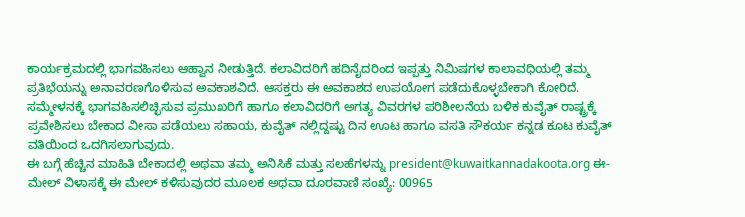ಕಾರ್ಯಕ್ರಮದಲ್ಲಿ ಭಾಗವಹಿಸಲು ಆಹ್ವಾನ ನೀಡುತ್ತಿದೆ. ಕಲಾವಿದರಿಗೆ ಹದಿನೈದರಿಂದ ಇಪ್ಪತ್ತು ನಿಮಿಷಗಳ ಕಾಲಾವಧಿಯಲ್ಲಿ ತಮ್ಮ ಪ್ರತಿಭೆಯನ್ನು ಅನಾವರಣಗೊಳಿಸುವ ಅವಕಾಶವಿದೆ. ಆಸಕ್ತರು ಈ ಅವಕಾಶದ ಉಪಯೋಗ ಪಡೆದುಕೊಳ್ಳಬೇಕಾಗಿ ಕೋರಿದೆ.
ಸಮ್ಮೇಳನಕ್ಕೆ ಭಾಗವಹಿಸಲಿಚ್ಛಿಸುವ ಪ್ರಮುಖರಿಗೆ ಹಾಗೂ ಕಲಾವಿದರಿಗೆ ಅಗತ್ಯ ವಿವರಗಳ ಪರಿಶೀಲನೆಯ ಬಳಿಕ ಕುವೈತ್ ರಾಷ್ಟ್ರಕ್ಕೆ ಪ್ರವೇಶಿಸಲು ಬೇಕಾದ ವೀಸಾ ಪಡೆಯಲು ಸಹಾಯ, ಕುವೈತ್ ನಲ್ಲಿದ್ದಷ್ಟು ದಿನ ಊಟ ಹಾಗೂ ವಸತಿ ಸೌಕರ್ಯ ಕನ್ನಡ ಕೂಟ ಕುವೈತ್ ವತಿಯಿಂದ ಒದಗಿಸಲಾಗುವುದು.
ಈ ಬಗ್ಗೆ ಹೆಚ್ಚಿನ ಮಾಹಿತಿ ಬೇಕಾದಲ್ಲಿ ಅಥವಾ ತಮ್ಮ ಅನಿಸಿಕೆ ಮತ್ತು ಸಲಹೆಗಳನ್ನು president@kuwaitkannadakoota.org ಈ-ಮೇಲ್ ವಿಳಾಸಕ್ಕೆ ಈ ಮೇಲ್ ಕಳಿಸುವುದರ ಮೂಲಕ ಅಥವಾ ದೂರವಾಣಿ ಸಂಖ್ಯೆ: 00965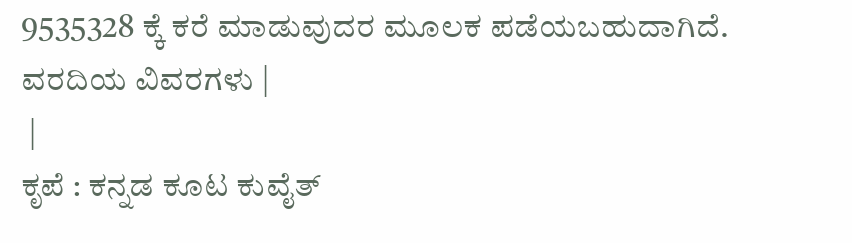9535328 ಕ್ಕೆ ಕರೆ ಮಾಡುವುದರ ಮೂಲಕ ಪಡೆಯಬಹುದಾಗಿದೆ.
ವರದಿಯ ವಿವರಗಳು |
 |
ಕೃಪೆ : ಕನ್ನಡ ಕೂಟ ಕುವೈತ್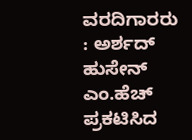ವರದಿಗಾರರು : ಅರ್ಶದ್ ಹುಸೇನ್ ಎಂ.ಹೆಚ್
ಪ್ರಕಟಿಸಿದ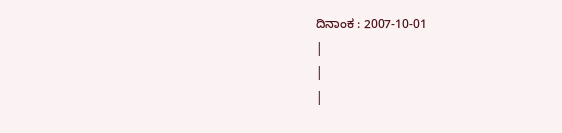ದಿನಾಂಕ : 2007-10-01
|
|
|